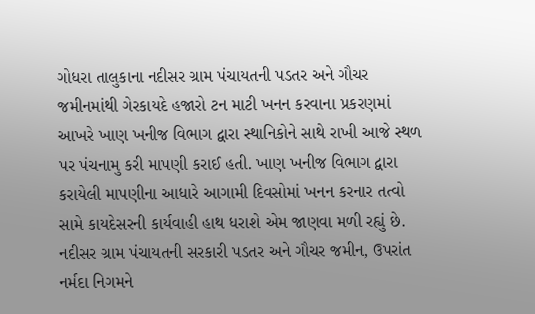ગોધરા તાલુકાના નદીસર ગ્રામ પંચાયતની પડતર અને ગૌચર જમીનમાંથી ગેરકાયદે હજારો ટન માટી ખનન કરવાના પ્રકરણમાં આખરે ખાણ ખનીજ વિભાગ દ્વારા સ્થાનિકોને સાથે રાખી આજે સ્થળ પર પંચનામુ કરી માપણી કરાઈ હતી. ખાણ ખનીજ વિભાગ દ્વારા કરાયેલી માપણીના આધારે આગામી દિવસોમાં ખનન કરનાર તત્વો સામે કાયદેસરની કાર્યવાહી હાથ ધરાશે એમ જાણવા મળી રહ્યું છે.
નદીસર ગ્રામ પંચાયતની સરકારી પડતર અને ગૌચર જમીન, ઉપરાંત નર્મદા નિગમને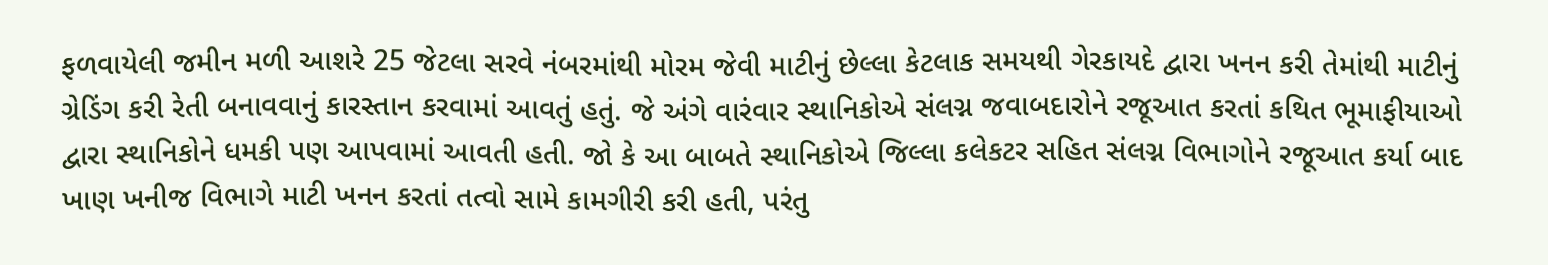ફળવાયેલી જમીન મળી આશરે 25 જેટલા સરવે નંબરમાંથી મોરમ જેવી માટીનું છેલ્લા કેટલાક સમયથી ગેરકાયદે દ્વારા ખનન કરી તેમાંથી માટીનું ગ્રેડિંગ કરી રેતી બનાવવાનું કારસ્તાન કરવામાં આવતું હતું. જે અંગે વારંવાર સ્થાનિકોએ સંલગ્ન જવાબદારોને રજૂઆત કરતાં કથિત ભૂમાફીયાઓ દ્વારા સ્થાનિકોને ધમકી પણ આપવામાં આવતી હતી. જો કે આ બાબતે સ્થાનિકોએ જિલ્લા કલેકટર સહિત સંલગ્ન વિભાગોને રજૂઆત કર્યા બાદ ખાણ ખનીજ વિભાગે માટી ખનન કરતાં તત્વો સામે કામગીરી કરી હતી, પરંતુ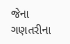જેના ગણતરીના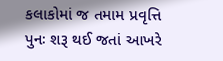કલાકોમાં જ તમામ પ્રવૃત્તિ પુનઃ શરૂ થઈ જતાં આખરે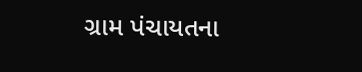ગ્રામ પંચાયતના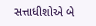સત્તાધીશોએ બે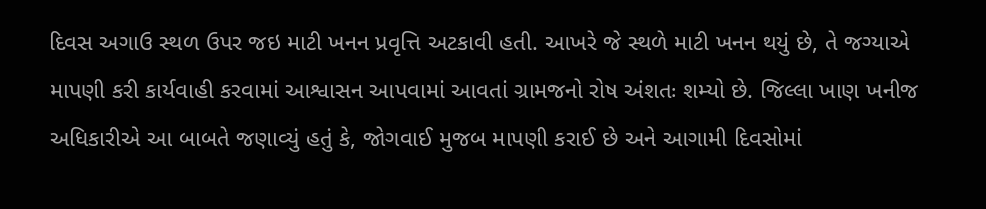દિવસ અગાઉ સ્થળ ઉપર જઇ માટી ખનન પ્રવૃત્તિ અટકાવી હતી. આખરે જે સ્થળે માટી ખનન થયું છે, તે જગ્યાએ માપણી કરી કાર્યવાહી કરવામાં આશ્વાસન આપવામાં આવતાં ગ્રામજનો રોષ અંશતઃ શમ્યો છે. જિલ્લા ખાણ ખનીજ અધિકારીએ આ બાબતે જણાવ્યું હતું કે, જોગવાઈ મુજબ માપણી કરાઈ છે અને આગામી દિવસોમાં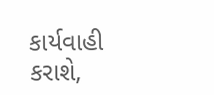કાર્યવાહી કરાશે,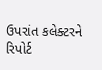ઉપરાંત કલેક્ટરને રિપોર્ટ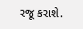રજૂ કરાશે.